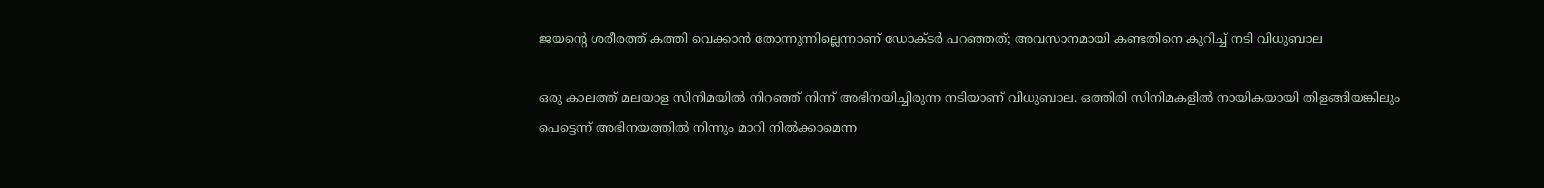ജയന്റെ ശരീരത്ത് കത്തി വെക്കാന്‍ തോന്നുന്നില്ലെന്നാണ് ഡോക്ടര്‍ പറഞ്ഞത്; അവസാനമായി കണ്ടതിനെ കുറിച്ച് നടി വിധുബാല

ഒരു കാലത്ത് മലയാള സിനിമയില്‍ നിറഞ്ഞ് നിന്ന് അഭിനയിച്ചിരുന്ന നടിയാണ് വിധുബാല. ഒത്തിരി സിനിമകളില്‍ നായികയായി തിളങ്ങിയങ്കിലും പെട്ടെന്ന് അഭിനയത്തില്‍ നിന്നും മാറി നില്‍ക്കാമെന്ന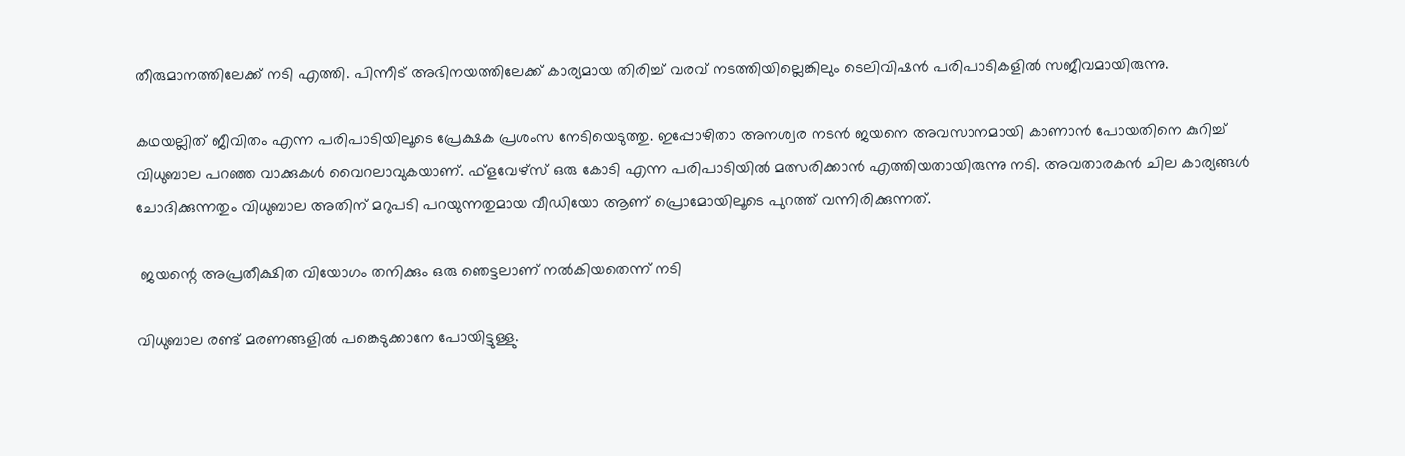തീരുമാനത്തിലേക്ക് നടി എത്തി. പിന്നീട് അഭിനയത്തിലേക്ക് കാര്യമായ തിരിച്ച് വരവ് നടത്തിയില്ലെങ്കിലും ടെലിവിഷന്‍ പരിപാടികളില്‍ സജീവമായിരുന്നു.

കഥയല്ലിത് ജീവിതം എന്ന പരിപാടിയിലൂടെ പ്രേക്ഷക പ്രശംസ നേടിയെടുത്തു. ഇപ്പോഴിതാ അനശ്വര നടന്‍ ജയനെ അവസാനമായി കാണാന്‍ പോയതിനെ കുറിച്ച് വിധുബാല പറഞ്ഞ വാക്കുകള്‍ വൈറലാവുകയാണ്. ഫ്‌ളവേഴ്‌സ് ഒരു കോടി എന്ന പരിപാടിയില്‍ മത്സരിക്കാന്‍ എത്തിയതായിരുന്നു നടി. അവതാരകന്‍ ചില കാര്യങ്ങള്‍ ചോദിക്കുന്നതും വിധുബാല അതിന് മറുപടി പറയുന്നതുമായ വീഡിയോ ആണ് പ്രൊമോയിലൂടെ പുറത്ത് വന്നിരിക്കുന്നത്.

 ജയന്റെ അപ്രതീക്ഷിത വിയോഗം തനിക്കും ഒരു ഞെട്ടലാണ് നല്‍കിയതെന്ന് നടി

വിധുബാല രണ്ട് മരണങ്ങളില്‍ പങ്കെടുക്കാനേ പോയിട്ടുള്ളു.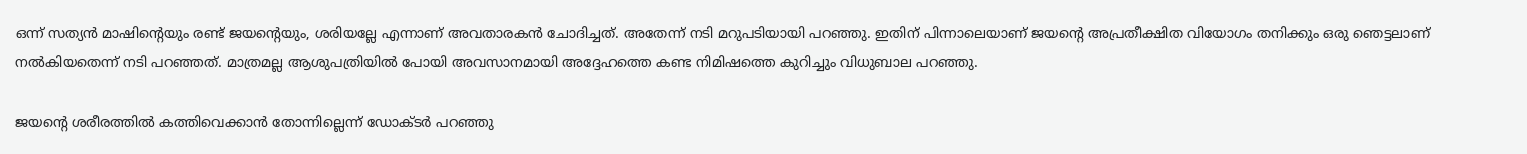ഒന്ന് സത്യന്‍ മാഷിന്റെയും രണ്ട് ജയന്റെയും, ശരിയല്ലേ എന്നാണ് അവതാരകന്‍ ചോദിച്ചത്. അതേന്ന് നടി മറുപടിയായി പറഞ്ഞു. ഇതിന് പിന്നാലെയാണ് ജയന്റെ അപ്രതീക്ഷിത വിയോഗം തനിക്കും ഒരു ഞെട്ടലാണ് നല്‍കിയതെന്ന് നടി പറഞ്ഞത്. മാത്രമല്ല ആശുപത്രിയില്‍ പോയി അവസാനമായി അദ്ദേഹത്തെ കണ്ട നിമിഷത്തെ കുറിച്ചും വിധുബാല പറഞ്ഞു.

ജയന്റെ ശരീരത്തില്‍ കത്തിവെക്കാന്‍ തോന്നില്ലെന്ന് ഡോക്ടർ പറഞ്ഞു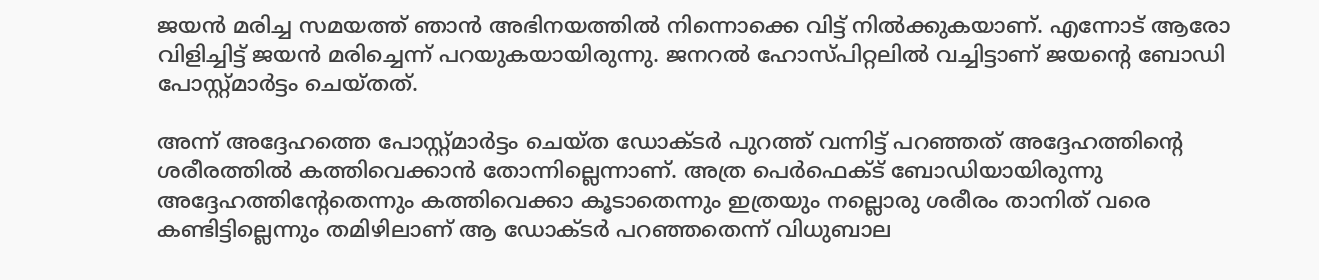ജയന്‍ മരിച്ച സമയത്ത് ഞാന്‍ അഭിനയത്തില്‍ നിന്നൊക്കെ വിട്ട് നില്‍ക്കുകയാണ്. എന്നോട് ആരോ വിളിച്ചിട്ട് ജയന്‍ മരിച്ചെന്ന് പറയുകയായിരുന്നു. ജനറല്‍ ഹോസ്പിറ്റലില്‍ വച്ചിട്ടാണ് ജയന്റെ ബോഡി പോസ്റ്റ്മാര്‍ട്ടം ചെയ്തത്.

അന്ന് അദ്ദേഹത്തെ പോസ്റ്റ്മാര്‍ട്ടം ചെയ്ത ഡോക്ടര്‍ പുറത്ത് വന്നിട്ട് പറഞ്ഞത് അദ്ദേഹത്തിന്റെ ശരീരത്തില്‍ കത്തിവെക്കാന്‍ തോന്നില്ലെന്നാണ്. അത്ര പെര്‍ഫെക്ട് ബോഡിയായിരുന്നു അദ്ദേഹത്തിന്റേതെന്നും കത്തിവെക്കാ കൂടാതെന്നും ഇത്രയും നല്ലൊരു ശരീരം താനിത് വരെ കണ്ടിട്ടില്ലെന്നും തമിഴിലാണ് ആ ഡോക്ടര്‍ പറഞ്ഞതെന്ന് വിധുബാല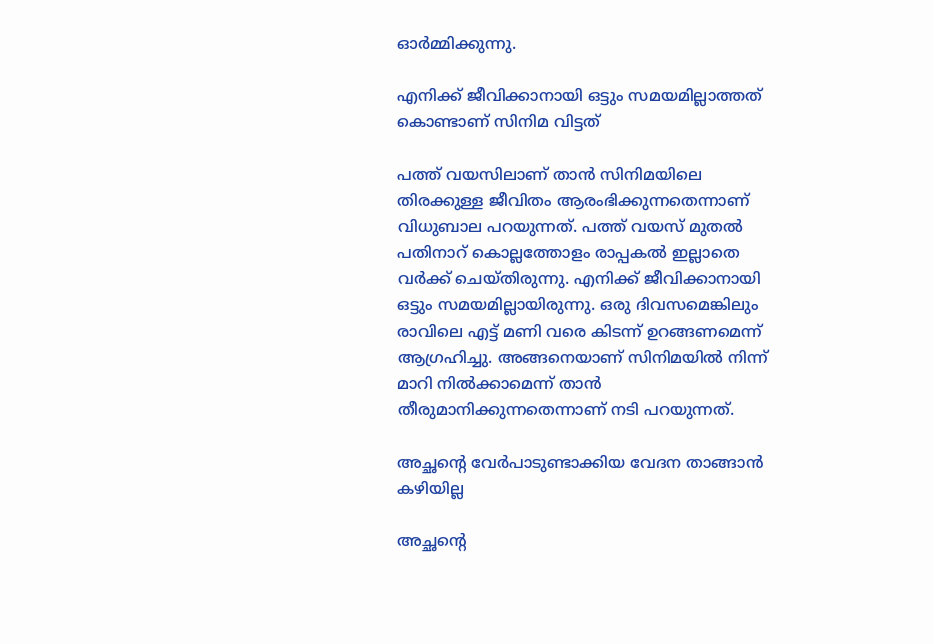ഓര്‍മ്മിക്കുന്നു.

എനിക്ക് ജീവിക്കാനായി ഒട്ടും സമയമില്ലാത്തത് കൊണ്ടാണ് സിനിമ വിട്ടത്

പത്ത് വയസിലാണ് താന്‍ സിനിമയിലെ തിരക്കുള്ള ജീവിതം ആരംഭിക്കുന്നതെന്നാണ് വിധുബാല പറയുന്നത്. പത്ത് വയസ് മുതല്‍ പതിനാറ് കൊല്ലത്തോളം രാപ്പകല്‍ ഇല്ലാതെ വര്‍ക്ക് ചെയ്തിരുന്നു. എനിക്ക് ജീവിക്കാനായി ഒട്ടും സമയമില്ലായിരുന്നു. ഒരു ദിവസമെങ്കിലും രാവിലെ എട്ട് മണി വരെ കിടന്ന് ഉറങ്ങണമെന്ന് ആഗ്രഹിച്ചു. അങ്ങനെയാണ് സിനിമയില്‍ നിന്ന് മാറി നില്‍ക്കാമെന്ന് താന്‍ തീരുമാനിക്കുന്നതെന്നാണ് നടി പറയുന്നത്.

അച്ഛന്റെ വേര്‍പാടുണ്ടാക്കിയ വേദന താങ്ങാന്‍ കഴിയില്ല

അച്ഛന്റെ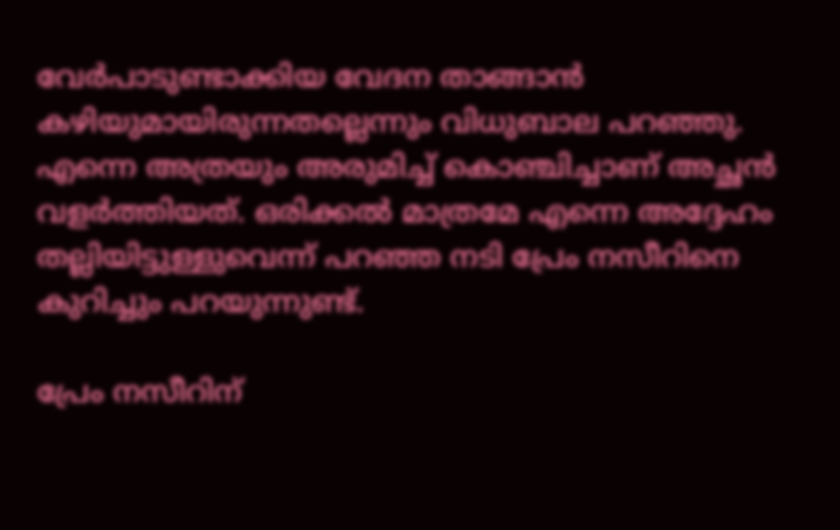വേര്‍പാടുണ്ടാക്കിയ വേദന താങ്ങാന്‍ കഴിയുമായിരുന്നതല്ലെന്നും വിധുബാല പറഞ്ഞു. എന്നെ അത്രയും അരുമിച്ച് കൊഞ്ചിച്ചാണ് അച്ഛന്‍ വളര്‍ത്തിയത്. ഒരിക്കല്‍ മാത്രമേ എന്നെ അദ്ദേഹം തല്ലിയിട്ടുള്ളുവെന്ന് പറഞ്ഞ നടി പ്രേം നസീറിനെ കുറിച്ചും പറയുന്നുണ്ട്.

പ്രേം നസീറിന്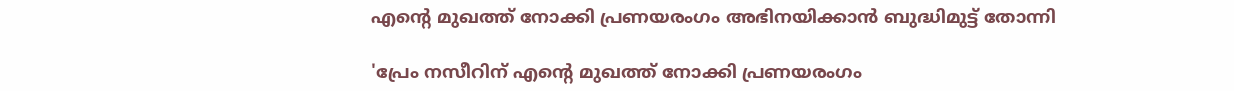എന്റെ മുഖത്ത് നോക്കി പ്രണയരംഗം അഭിനയിക്കാന്‍ ബുദ്ധിമുട്ട് തോന്നി

'പ്രേം നസീറിന് എന്റെ മുഖത്ത് നോക്കി പ്രണയരംഗം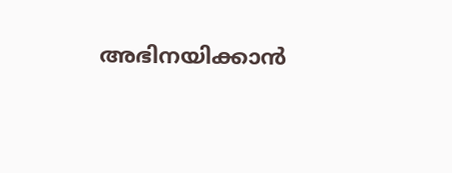അഭിനയിക്കാന്‍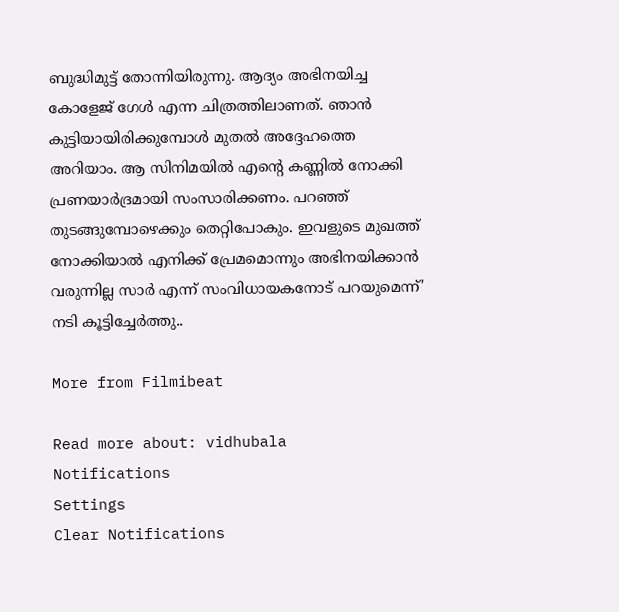ബുദ്ധിമുട്ട് തോന്നിയിരുന്നു. ആദ്യം അഭിനയിച്ച കോളേജ് ഗേള്‍ എന്ന ചിത്രത്തിലാണത്. ഞാന്‍ കുട്ടിയായിരിക്കുമ്പോള്‍ മുതല്‍ അദ്ദേഹത്തെ അറിയാം. ആ സിനിമയില്‍ എന്റെ കണ്ണില്‍ നോക്കി പ്രണയാര്‍ദ്രമായി സംസാരിക്കണം. പറഞ്ഞ് തുടങ്ങുമ്പോഴെക്കും തെറ്റിപോകും. ഇവളുടെ മുഖത്ത് നോക്കിയാല്‍ എനിക്ക് പ്രേമമൊന്നും അഭിനയിക്കാന്‍ വരുന്നില്ല സാര്‍ എന്ന് സംവിധായകനോട് പറയുമെന്ന്' നടി കൂട്ടിച്ചേര്‍ത്തു..

More from Filmibeat

Read more about: vidhubala
Notifications
Settings
Clear Notifications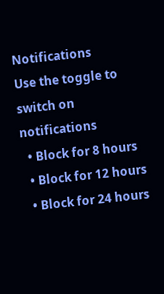Notifications
Use the toggle to switch on notifications
  • Block for 8 hours
  • Block for 12 hours
  • Block for 24 hours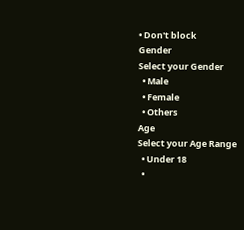• Don't block
Gender
Select your Gender
  • Male
  • Female
  • Others
Age
Select your Age Range
  • Under 18
  •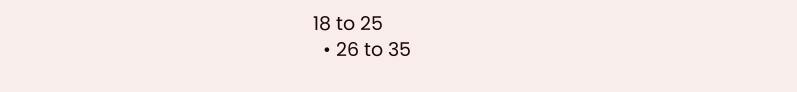18 to 25
  • 26 to 35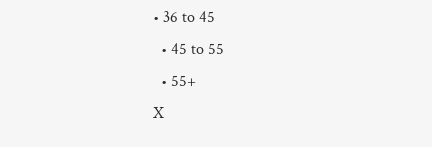• 36 to 45
  • 45 to 55
  • 55+
X